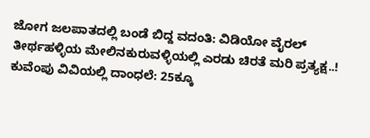ಜೋಗ ಜಲಪಾತದಲ್ಲಿ ಬಂಡೆ ಬಿದ್ದ ವದಂತಿ: ವಿಡಿಯೋ ವೈರಲ್
ತೀರ್ಥಹಳ್ಳಿಯ ಮೇಲಿನಕುರುವಳ್ಳಿಯಲ್ಲಿ ಎರಡು ಚಿರತೆ ಮರಿ ಪ್ರತ್ಯಕ್ಷ..!
ಕುವೆಂಪು ವಿವಿಯಲ್ಲಿ ದಾಂಧಲೆ: 25ಕ್ಕೂ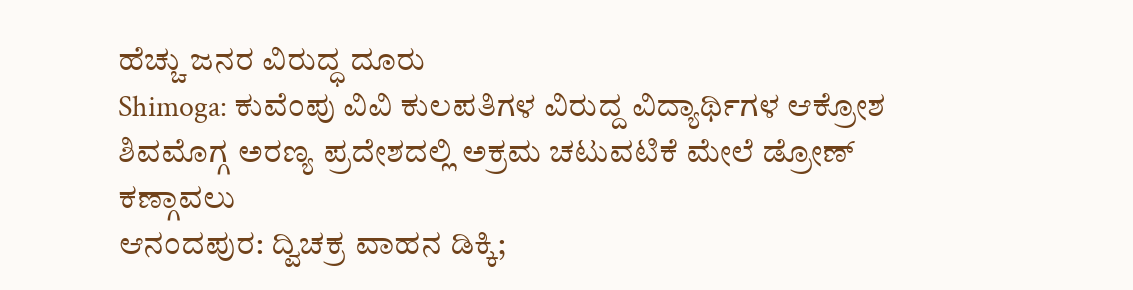ಹೆಚ್ಚು ಜನರ ವಿರುದ್ಧ ದೂರು
Shimoga: ಕುವೆಂಪು ವಿವಿ ಕುಲಪತಿಗಳ ವಿರುದ್ದ ವಿದ್ಯಾರ್ಥಿಗಳ ಆಕ್ರೋಶ
ಶಿವಮೊಗ್ಗ ಅರಣ್ಯ ಪ್ರದೇಶದಲ್ಲಿ ಅಕ್ರಮ ಚಟುವಟಿಕೆ ಮೇಲೆ ಡ್ರೋಣ್ ಕಣ್ಗಾವಲು
ಆನಂದಪುರ: ದ್ವಿಚಕ್ರ ವಾಹನ ಡಿಕ್ಕಿ;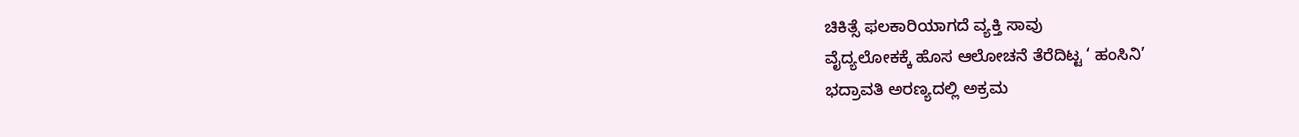ಚಿಕಿತ್ಸೆ ಫಲಕಾರಿಯಾಗದೆ ವ್ಯಕ್ತಿ ಸಾವು
ವೈದ್ಯಲೋಕಕ್ಕೆ ಹೊಸ ಆಲೋಚನೆ ತೆರೆದಿಟ್ಟ ‘ ಹಂಸಿನಿ’
ಭದ್ರಾವತಿ ಅರಣ್ಯದಲ್ಲಿ ಅಕ್ರಮ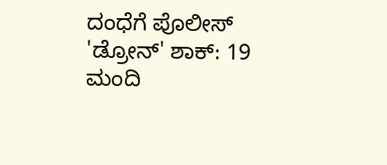ದಂಧೆಗೆ ಪೊಲೀಸ್ 'ಡ್ರೋನ್' ಶಾಕ್: 19 ಮಂದಿ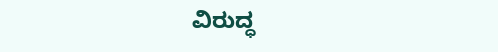ವಿರುದ್ಧ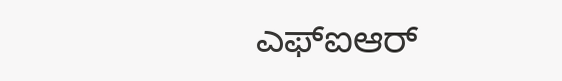ಎಫ್ಐಆರ್